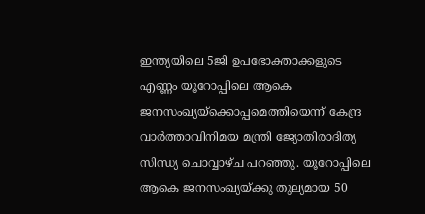ഇന്ത്യയിലെ 5ജി ഉപഭോക്താക്കളുടെ എണ്ണം യൂറോപ്പിലെ ആകെ ജനസംഖ്യയ്ക്കൊപ്പമെത്തിയെന്ന് കേന്ദ്ര വാർത്താവിനിമയ മന്ത്രി ജ്യോതിരാദിത്യ സിന്ധ്യ ചൊവ്വാഴ്ച പറഞ്ഞു. യൂറോപ്പിലെ ആകെ ജനസംഖ്യയ്ക്കു തുല്യമായ 50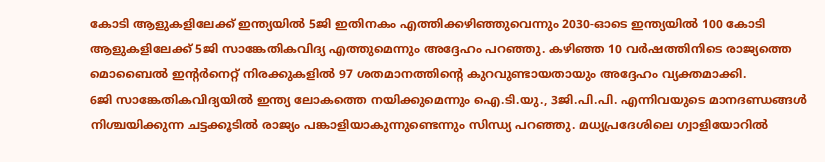കോടി ആളുകളിലേക്ക് ഇന്ത്യയിൽ 5ജി ഇതിനകം എത്തിക്കഴിഞ്ഞുവെന്നും 2030-ഓടെ ഇന്ത്യയിൽ 100 കോടി ആളുകളിലേക്ക് 5ജി സാങ്കേതികവിദ്യ എത്തുമെന്നും അദ്ദേഹം പറഞ്ഞു. കഴിഞ്ഞ 10 വർഷത്തിനിടെ രാജ്യത്തെ മൊബൈൽ ഇന്റർനെറ്റ് നിരക്കുകളിൽ 97 ശതമാനത്തിന്റെ കുറവുണ്ടായതായും അദ്ദേഹം വ്യക്തമാക്കി.
6ജി സാങ്കേതികവിദ്യയിൽ ഇന്ത്യ ലോകത്തെ നയിക്കുമെന്നും ഐ.ടി.യു., 3ജി.പി.പി. എന്നിവയുടെ മാനദണ്ഡങ്ങൾ നിശ്ചയിക്കുന്ന ചട്ടക്കൂടിൽ രാജ്യം പങ്കാളിയാകുന്നുണ്ടെന്നും സിന്ധ്യ പറഞ്ഞു. മധ്യപ്രദേശിലെ ഗ്വാളിയോറിൽ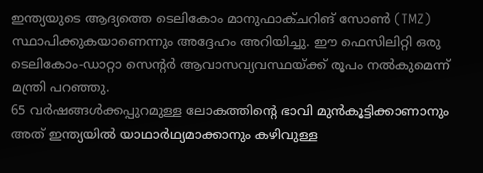ഇന്ത്യയുടെ ആദ്യത്തെ ടെലികോം മാനുഫാക്ചറിങ് സോൺ (TMZ) സ്ഥാപിക്കുകയാണെന്നും അദ്ദേഹം അറിയിച്ചു. ഈ ഫെസിലിറ്റി ഒരു ടെലികോം-ഡാറ്റാ സെന്റർ ആവാസവ്യവസ്ഥയ്ക്ക് രൂപം നൽകുമെന്ന് മന്ത്രി പറഞ്ഞു.
65 വർഷങ്ങൾക്കപ്പുറമുള്ള ലോകത്തിന്റെ ഭാവി മുൻകൂട്ടിക്കാണാനും അത് ഇന്ത്യയിൽ യാഥാർഥ്യമാക്കാനും കഴിവുള്ള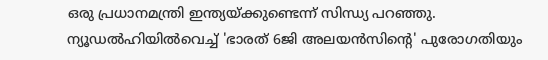ഒരു പ്രധാനമന്ത്രി ഇന്ത്യയ്ക്കുണ്ടെന്ന് സിന്ധ്യ പറഞ്ഞു.
ന്യൂഡൽഹിയിൽവെച്ച് 'ഭാരത് 6ജി അലയൻസിന്റെ' പുരോഗതിയും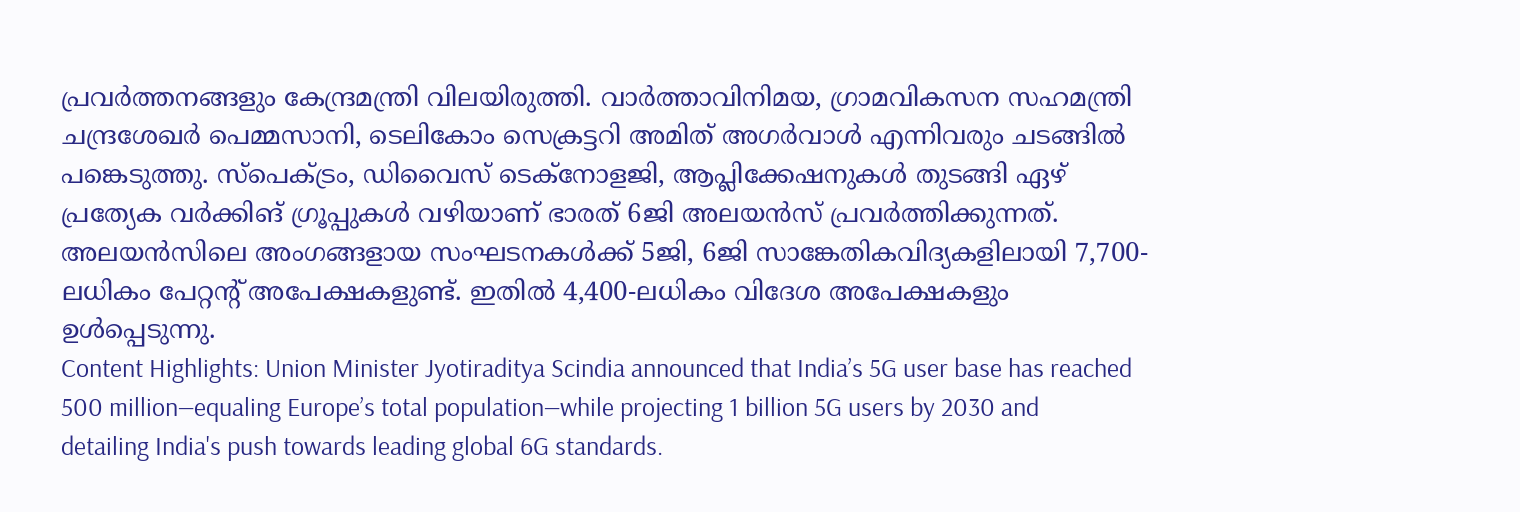പ്രവർത്തനങ്ങളും കേന്ദ്രമന്ത്രി വിലയിരുത്തി. വാർത്താവിനിമയ, ഗ്രാമവികസന സഹമന്ത്രി ചന്ദ്രശേഖർ പെമ്മസാനി, ടെലികോം സെക്രട്ടറി അമിത് അഗർവാൾ എന്നിവരും ചടങ്ങിൽ പങ്കെടുത്തു. സ്പെക്ട്രം, ഡിവൈസ് ടെക്നോളജി, ആപ്ലിക്കേഷനുകൾ തുടങ്ങി ഏഴ് പ്രത്യേക വർക്കിങ് ഗ്രൂപ്പുകൾ വഴിയാണ് ഭാരത് 6ജി അലയൻസ് പ്രവർത്തിക്കുന്നത്. അലയൻസിലെ അംഗങ്ങളായ സംഘടനകൾക്ക് 5ജി, 6ജി സാങ്കേതികവിദ്യകളിലായി 7,700-ലധികം പേറ്റന്റ് അപേക്ഷകളുണ്ട്. ഇതിൽ 4,400-ലധികം വിദേശ അപേക്ഷകളും ഉൾപ്പെടുന്നു.
Content Highlights: Union Minister Jyotiraditya Scindia announced that India’s 5G user base has reached 500 million—equaling Europe’s total population—while projecting 1 billion 5G users by 2030 and detailing India's push towards leading global 6G standards.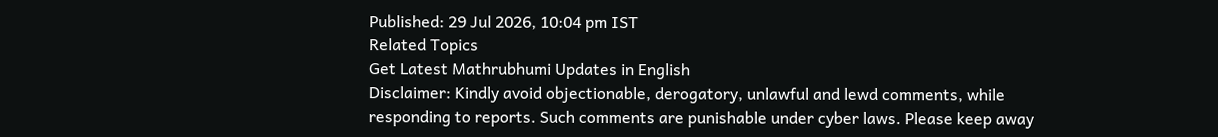Published: 29 Jul 2026, 10:04 pm IST
Related Topics
Get Latest Mathrubhumi Updates in English
Disclaimer: Kindly avoid objectionable, derogatory, unlawful and lewd comments, while responding to reports. Such comments are punishable under cyber laws. Please keep away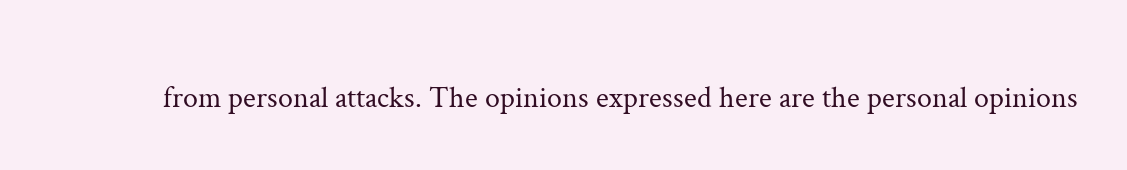from personal attacks. The opinions expressed here are the personal opinions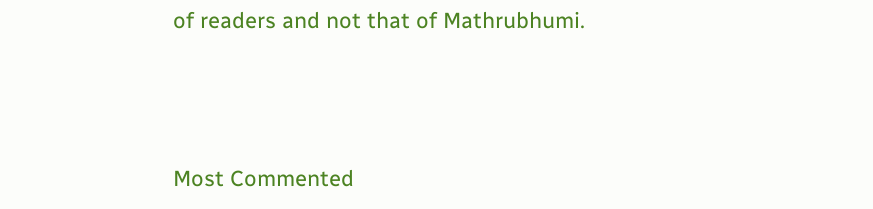of readers and not that of Mathrubhumi.



Most Commented